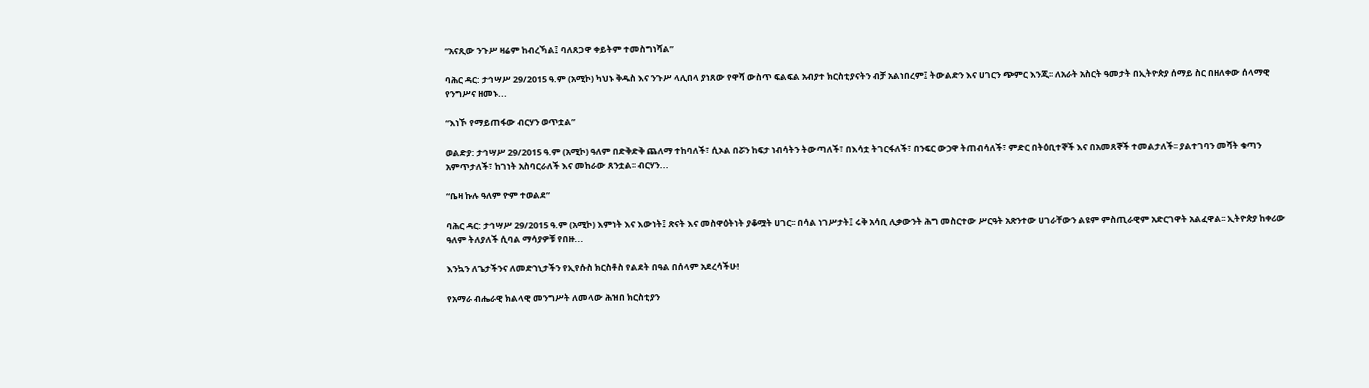“አናጺው ንጉሥ ዛሬም ከብረኻል፤ ባለጸጋዋ ቀይትም ተመስግነሻል”

ባሕር ዳር: ታኅሣሥ 29/2015 ዓ.ም (አሚኮ) ካህኑ ቅዱስ እና ንጉሥ ላሊበላ ያነጸው የዋሻ ውስጥ ፍልፍል አብያተ ክርስቲያናትን ብቻ አልነበረም፤ ትውልድን እና ሀገርን ጭምር እንጂ፡፡ ለአራት አስርት ዓመታት በኢትዮጵያ ሰማይ ስር በዘለቀው ሰላማዊ የንግሥና ዘመኑ...

“እነኾ የማይጠፋው ብርሃን ወጥቷል”

ወልድያ: ታኅሣሥ 29/2015 ዓ.ም (አሚኮ) ዓለም በድቅድቅ ጨለማ ተከባለች፣ ሲኦል በሯን ከፍታ ነብሳትን ትውጣለች፣ በእሳቷ ትገርፋለች፣ በንፍር ውኃዋ ትጠብሳለች፣ ምድር በትዕቢተኞች እና በአመጸኞች ተመልታለች፡፡ ያልተገባን መሻት ቁጣን አምጥታለች፣ ከገነት አስባርራለች እና መከራው ጸንቷል፡፡ ብርሃን...

“ቤዛ ኩሉ ዓለም ዮም ተወልደ”

ባሕር ዳር: ታኅሣሥ 29/2015 ዓ.ም (አሚኮ) እምነት እና እውነት፤ ጽናት እና መስዋዕትነት ያቆሟት ሀገር፡፡ በሳል ነገሥታት፤ ሩቅ አሳቢ ሊቃውንት ሕግ መስርተው ሥርዓት አጽንተው ሀገራቸውን ልዩም ምስጢራዊም አድርገዋት አልፈዋል፡፡ ኢትዮጵያ ከቀሪው ዓለም ትለያለች ሲባል ማሳያዎቹ የበዙ...

እንኳን ለጌታችንና ለመድኀኒታችን የኢየሱስ ክርስቶስ የልደት በዓል በሰላም አደረሳችሁ!

የአማራ ብሔራዊ ክልላዊ መንግሥት ለመላው ሕዝበ ክርስቲያን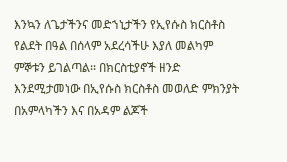እንኳን ለጌታችንና መድኀኒታችን የኢየሱስ ክርስቶስ የልደት በዓል በሰላም አደረሳችሁ እያለ መልካም ምኞቱን ይገልጣል፡፡ በክርስቲያኖች ዘንድ እንደሚታመነው በኢየሱስ ክርስቶስ መወለድ ምክንያት በአምላካችን እና በአዳም ልጆች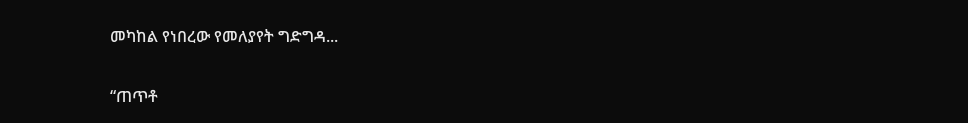መካከል የነበረው የመለያየት ግድግዳ...

“ጠጥቶ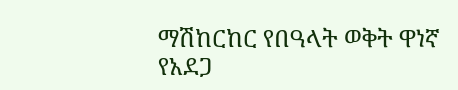ማሽከርከር የበዓላት ወቅት ዋነኛ የአደጋ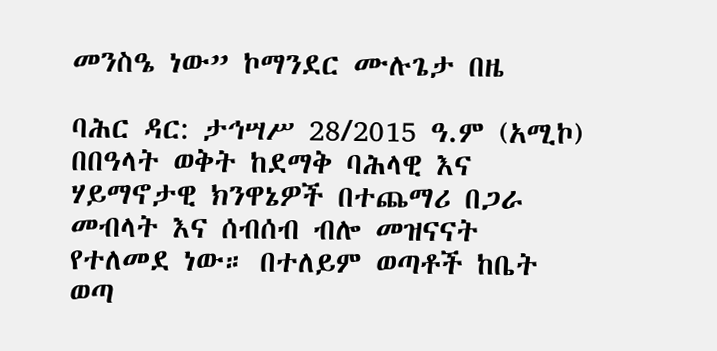መንስዔ ነው” ኮማንደር ሙሉጌታ በዜ

ባሕር ዳር: ታኅሣሥ 28/2015 ዓ.ም (አሚኮ) በበዓላት ወቅት ከደማቅ ባሕላዊ እና ሃይማኖታዊ ክንዋኔዎች በተጨማሪ በጋራ መብላት እና ሰብሰብ ብሎ መዝናናት የተለመደ ነው። በተለይም ወጣቶች ከቤት ወጣ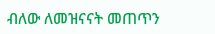ብለው ለመዝናናት መጠጥን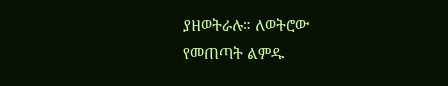ያዘወትራሉ። ለወትሮው የመጠጣት ልምዱ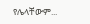የሌላቸውም...